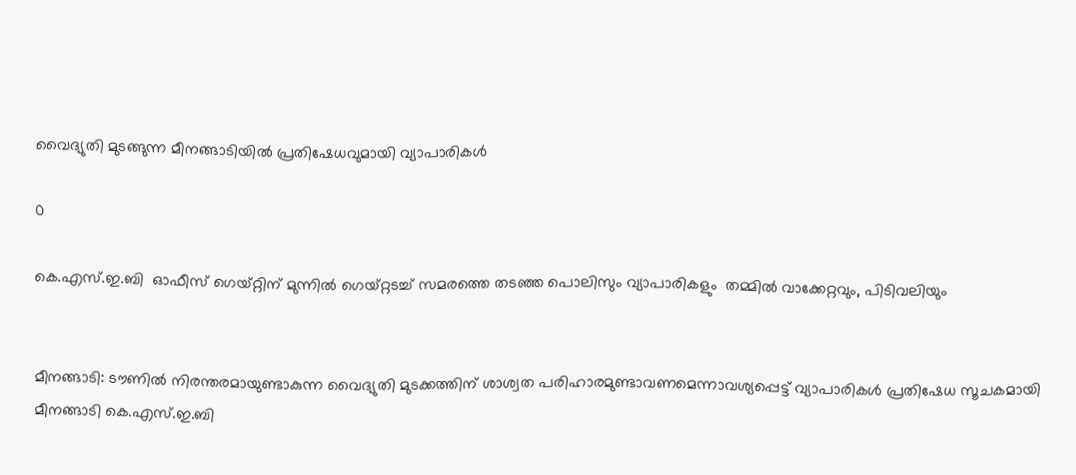വൈദ്യുതി മുടങ്ങുന്ന മീനങ്ങാടിയിൽ പ്രതിഷേധവുമായി വ്യാപാരികൾ

0

കെ.എസ്.ഇ.ബി  ഓഫീസ് ഗെയ്റ്റിന് മുന്നിൽ ഗെയ്റ്റടച്ച് സമരത്തെ തടഞ്ഞ പൊലിസും വ്യാപാരികളും  തമ്മിൽ വാക്കേറ്റവും, പിടിവലിയും


മീനങ്ങാടി: ടൗണിൽ നിരന്തരമായുണ്ടാകുന്ന വൈദ്യുതി മുടക്കത്തിന് ശാശ്വത പരിഹാരമുണ്ടാവണമെന്നാവശ്യപ്പെട്ട് വ്യാപാരികൾ പ്രതിഷേധ സൂചകമായി മീനങ്ങാടി കെ.എസ്.ഇ.ബി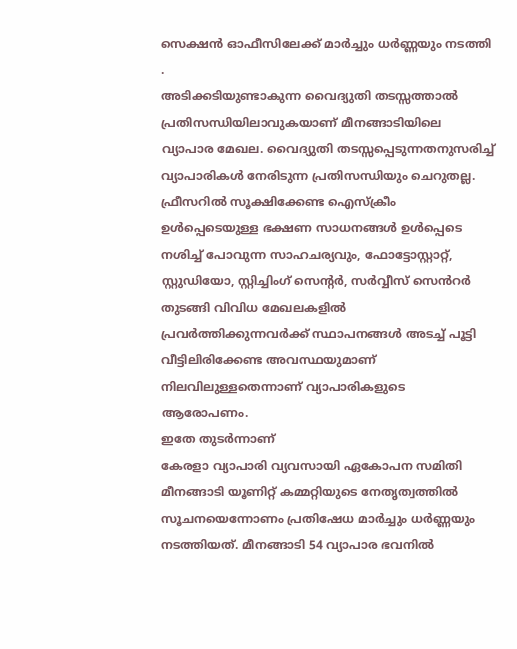സെക്ഷൻ ഓഫീസിലേക്ക് മാർച്ചും ധർണ്ണയും നടത്തി .
അടിക്കടിയുണ്ടാകുന്ന വൈദ്യുതി തടസ്സത്താൽ പ്രതിസന്ധിയിലാവുകയാണ് മീനങ്ങാടിയിലെ വ്യാപാര മേഖല. വൈദ്യുതി തടസ്സപ്പെടുന്നതനുസരിച്ച് വ്യാപാരികൾ നേരിടുന്ന പ്രതിസന്ധിയും ചെറുതല്ല. ഫ്രീസറിൽ സൂക്ഷിക്കേണ്ട ഐസ്ക്രീം ഉൾപ്പെടെയുള്ള ഭക്ഷണ സാധനങ്ങൾ ഉൾപ്പെടെ നശിച്ച് പോവുന്ന സാഹചര്യവും, ഫോട്ടോസ്റ്റാറ്റ്, സ്റ്റുഡിയോ, സ്റ്റിച്ചിംഗ് സെൻ്റർ, സർവ്വീസ് സെൻറർ തുടങ്ങി വിവിധ മേഖലകളിൽ പ്രവർത്തിക്കുന്നവർക്ക് സ്ഥാപനങ്ങൾ അടച്ച് പൂട്ടി വീട്ടിലിരിക്കേണ്ട അവസ്ഥയുമാണ് നിലവിലുള്ളതെന്നാണ് വ്യാപാരികളുടെ ആരോപണം.
ഇതേ തുടർന്നാണ്
കേരളാ വ്യാപാരി വ്യവസായി ഏകോപന സമിതി മീനങ്ങാടി യൂണിറ്റ് കമ്മറ്റിയുടെ നേതൃത്വത്തിൽ സൂചനയെന്നോണം പ്രതിഷേധ മാർച്ചും ധർണ്ണയും നടത്തിയത്. മീനങ്ങാടി 54 വ്യാപാര ഭവനിൽ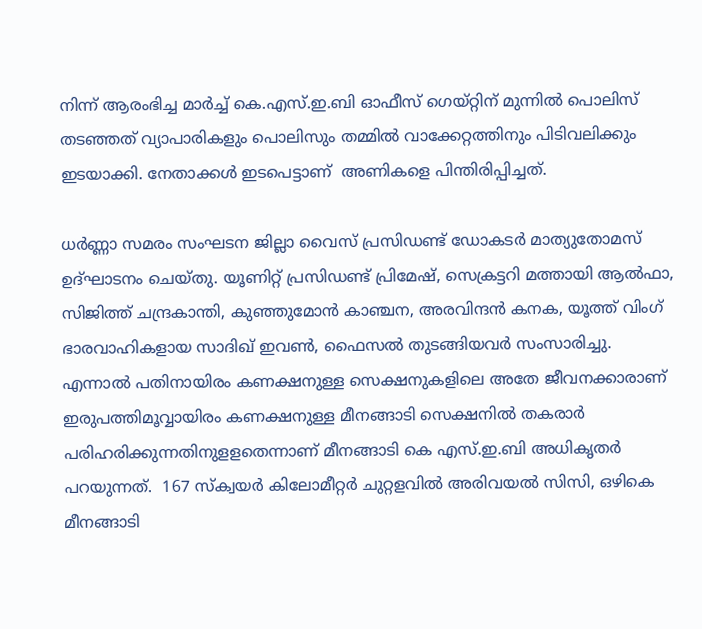നിന്ന് ആരംഭിച്ച മാർച്ച് കെ.എസ്.ഇ.ബി ഓഫീസ് ഗെയ്റ്റിന് മുന്നിൽ പൊലിസ്  തടഞ്ഞത് വ്യാപാരികളും പൊലിസും തമ്മിൽ വാക്കേറ്റത്തിനും പിടിവലിക്കും ഇടയാക്കി. നേതാക്കൾ ഇടപെട്ടാണ്  അണികളെ പിന്തിരിപ്പിച്ചത്.

ധർണ്ണാ സമരം സംഘടന ജില്ലാ വൈസ് പ്രസിഡണ്ട് ഡോകടർ മാത്യുതോമസ് ഉദ്ഘാടനം ചെയ്തു. യൂണിറ്റ് പ്രസിഡണ്ട് പ്രിമേഷ്, സെക്രട്ടറി മത്തായി ആൽഫാ, സിജിത്ത് ചന്ദ്രകാന്തി, കുഞ്ഞുമോൻ കാഞ്ചന, അരവിന്ദൻ കനക, യൂത്ത് വിംഗ് ഭാരവാഹികളായ സാദിഖ് ഇവൺ, ഫൈസൽ തുടങ്ങിയവർ സംസാരിച്ചു.
എന്നാൽ പതിനായിരം കണക്ഷനുള്ള സെക്ഷനുകളിലെ അതേ ജീവനക്കാരാണ് ഇരുപത്തിമൂവ്വായിരം കണക്ഷനുള്ള മീനങ്ങാടി സെക്ഷനിൽ തകരാർ പരിഹരിക്കുന്നതിനുളളതെന്നാണ് മീനങ്ങാടി കെ എസ്.ഇ.ബി അധികൃതർ പറയുന്നത്.  167 സ്ക്വയർ കിലോമീറ്റർ ചുറ്റളവിൽ അരിവയൽ സിസി, ഒഴികെ മീനങ്ങാടി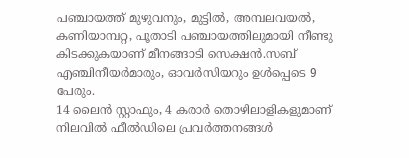പഞ്ചായത്ത് മുഴുവനും, മുട്ടിൽ, അമ്പലവയൽ, കണിയാമ്പറ്റ, പൂതാടി പഞ്ചായത്തിലുമായി നീണ്ടു കിടക്കുകയാണ് മീനങ്ങാടി സെക്ഷൻ.സബ് എഞ്ചിനീയർമാരും, ഓവർസിയറും ഉൾപ്പെടെ 9 പേരും.
14 ലൈൻ സ്റ്റാഫും, 4 കരാർ തൊഴിലാളികളുമാണ് നിലവിൽ ഫീൽഡിലെ പ്രവർത്തനങ്ങൾ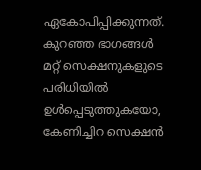ഏകോപിപ്പിക്കുന്നത്. കുറഞ്ഞ ഭാഗങ്ങൾ മറ്റ് സെക്ഷനുകളുടെ പരിധിയിൽ ഉൾപ്പെടുത്തുകയോ, കേണിച്ചിറ സെക്ഷൻ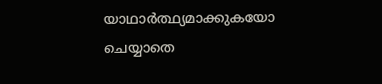യാഥാർത്ഥ്യമാക്കുകയോ ചെയ്യാതെ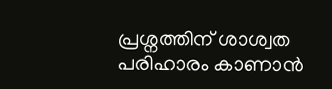പ്രശ്നത്തിന് ശാശ്വത പരിഹാരം കാണാൻ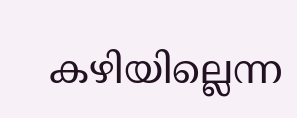കഴിയില്ലെന്ന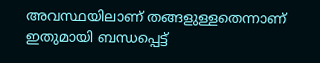അവസ്ഥയിലാണ് തങ്ങളുള്ളതെന്നാണ് ഇതുമായി ബന്ധപ്പെട്ട്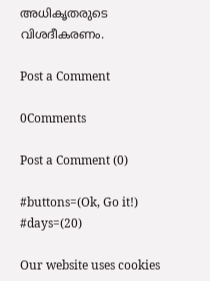അധികൃതരുടെ വിശദീകരണം.

Post a Comment

0Comments

Post a Comment (0)

#buttons=(Ok, Go it!) #days=(20)

Our website uses cookies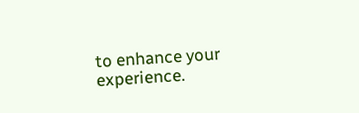to enhance your experience.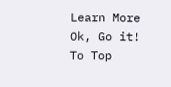Learn More
Ok, Go it!
To Top